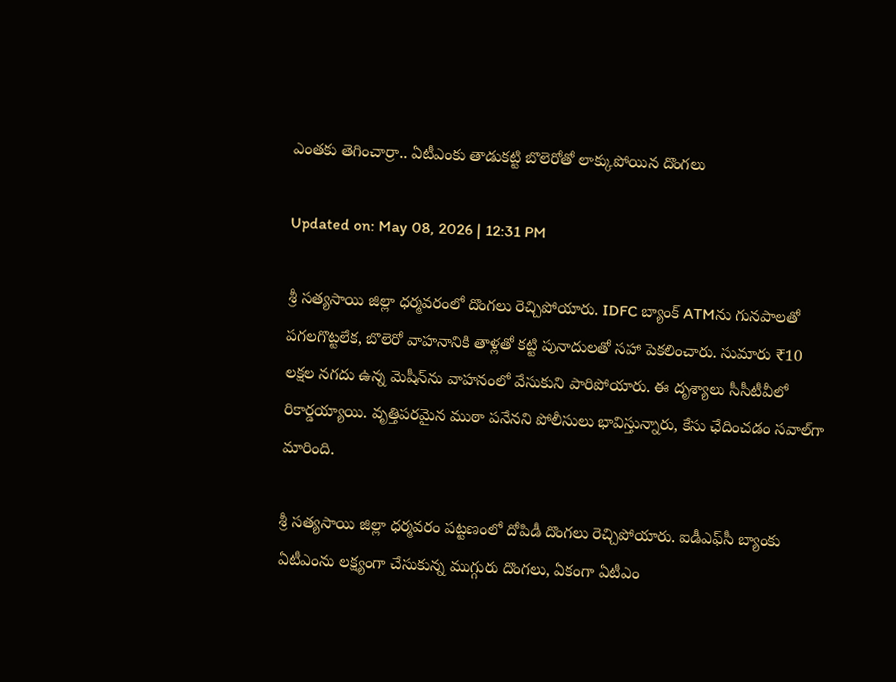ఎంతకు తెగించార్రా.. ఏటీఎంకు తాడుకట్టి బొలెరోతో లాక్కుపోయిన దొంగలు

Updated on: May 08, 2026 | 12:31 PM

శ్రీ సత్యసాయి జిల్లా ధర్మవరంలో దొంగలు రెచ్చిపోయారు. IDFC బ్యాంక్ ATMను గునపాలతో పగలగొట్టలేక, బొలెరో వాహనానికి తాళ్లతో కట్టి పునాదులతో సహా పెకలించారు. సుమారు ₹10 లక్షల నగదు ఉన్న మెషీన్‌ను వాహనంలో వేసుకుని పారిపోయారు. ఈ దృశ్యాలు సీసీటీవీలో రికార్డయ్యాయి. వృత్తిపరమైన ముఠా పనేనని పోలీసులు భావిస్తున్నారు, కేసు ఛేదించడం సవాల్‌గా మారింది.

శ్రీ సత్యసాయి జిల్లా ధర్మవరం పట్టణంలో దోపిడీ దొంగలు రెచ్చిపోయారు. ఐడీఎఫ్‌సీ బ్యాంకు ఏటీఎంను లక్ష్యంగా చేసుకున్న ముగ్గురు దొంగలు, ఏకంగా ఏటీఎం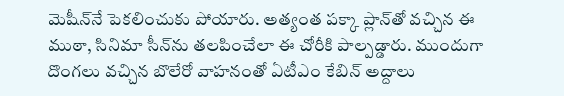మెషీన్‌నే పెకలించుకు పోయారు. అత్యంత పక్కా ప్లాన్‌తో వచ్చిన ఈ ముఠా, సినిమా సీన్‌ను తలపించేలా ఈ చోరీకి పాల్పడ్డారు. ముందుగా దొంగలు వచ్చిన బొలేరో వాహనంతో ఏటీఎం కేబిన్‌ అద్దాలు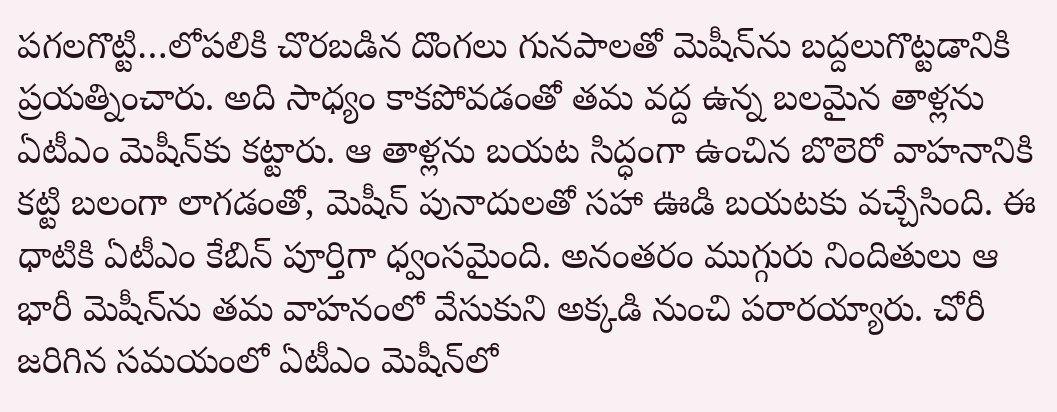పగలగొట్టి…లోపలికి చొరబడిన దొంగలు గునపాలతో మెషీన్‌ను బద్దలుగొట్టడానికి ప్రయత్నించారు. అది సాధ్యం కాకపోవడంతో తమ వద్ద ఉన్న బలమైన తాళ్లను ఏటీఎం మెషీన్‌కు కట్టారు. ఆ తాళ్లను బయట సిద్ధంగా ఉంచిన బొలెరో వాహనానికి కట్టి బలంగా లాగడంతో, మెషీన్ పునాదులతో సహా ఊడి బయటకు వచ్చేసింది. ఈ ధాటికి ఏటీఎం కేబిన్ పూర్తిగా ధ్వంసమైంది. అనంతరం ముగ్గురు నిందితులు ఆ భారీ మెషీన్‌ను తమ వాహనంలో వేసుకుని అక్కడి నుంచి పరారయ్యారు. చోరీ జరిగిన సమయంలో ఏటీఎం మెషీన్‌లో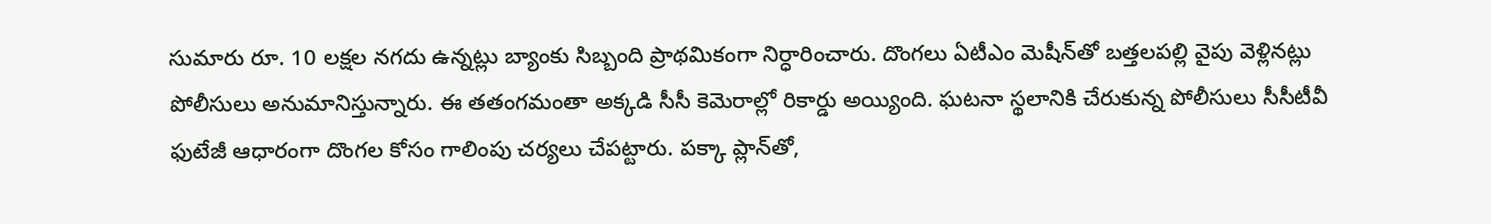సుమారు రూ. 10 లక్షల నగదు ఉన్నట్లు బ్యాంకు సిబ్బంది ప్రాథమికంగా నిర్ధారించారు. దొంగలు ఏటీఎం మెషీన్‌తో బత్తలపల్లి వైపు వెళ్లినట్లు పోలీసులు అనుమానిస్తున్నారు. ఈ తతంగమంతా అక్కడి సీసీ కెమెరాల్లో రికార్డు అయ్యింది. ఘటనా స్థలానికి చేరుకున్న పోలీసులు సీసీటీవీ ఫుటేజీ ఆధారంగా దొంగల కోసం గాలింపు చర్యలు చేపట్టారు. పక్కా ప్లాన్‌తో,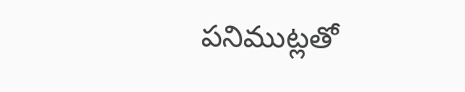పనిముట్లతో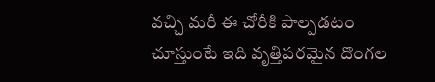వచ్చి మరీ ఈ చోరీకి పాల్పడటం చూస్తుంటే ఇది వృత్తిపరమైన దొంగల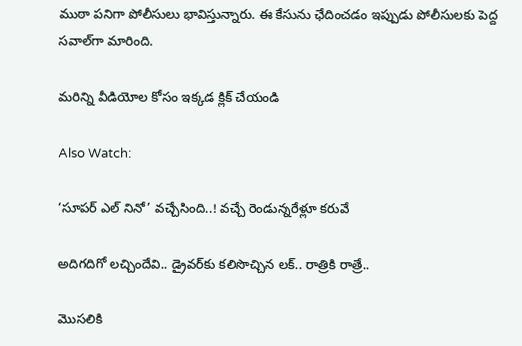ముఠా పనిగా పోలీసులు భావిస్తున్నారు. ఈ కేసును ఛేదించడం ఇప్పుడు పోలీసులకు పెద్ద సవాల్‌గా మారింది.

మరిన్ని వీడియోల కోసం ఇక్కడ క్లిక్ చేయండి

Also Watch:

‘సూపర్ ఎల్‌ నినో’ వచ్చేసింది..! వచ్చే రెండున్నరేళ్లూ కరువే

అదిగదిగో లచ్చిందేవి.. డ్రైవర్‌కు కలిసొచ్చిన లక్.. రాత్రికి రాత్రే..

మొసలికి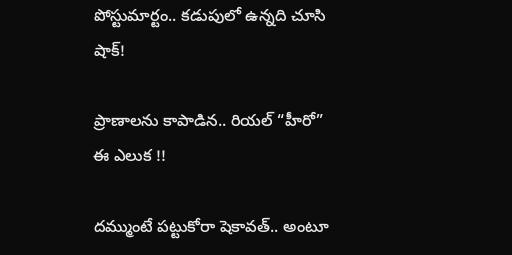పోస్టుమార్టం.. కడుపులో ఉన్నది చూసి షాక్‌!

ప్రాణాలను కాపాడిన.. రియల్‌ “హీరో” ఈ ఎలుక !!

దమ్ముంటే పట్టుకోరా షెకావత్.. అంటూ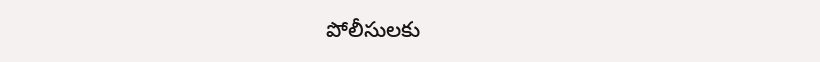పోలీసులకు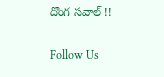దొంగ సవాల్‌ !!

Follow Us